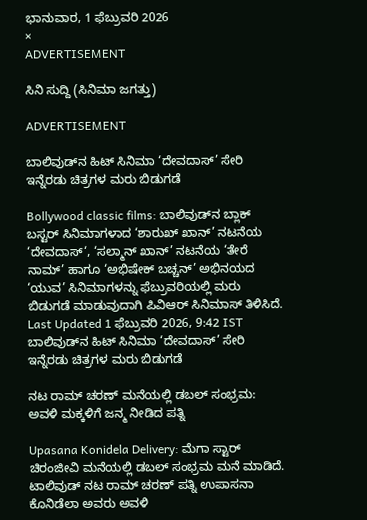ಭಾನುವಾರ, 1 ಫೆಬ್ರುವರಿ 2026
×
ADVERTISEMENT

ಸಿನಿ ಸುದ್ದಿ (ಸಿನಿಮಾ ಜಗತ್ತು)

ADVERTISEMENT

ಬಾಲಿವುಡ್‌ನ ಹಿಟ್‌ ಸಿನಿಮಾ ‘ದೇವದಾಸ್’ ಸೇರಿ ಇನ್ನೆರಡು ಚಿತ್ರಗಳ ಮರು ಬಿಡುಗಡೆ

Bollywood classic films: ಬಾಲಿವುಡ್‌ನ ಬ್ಲಾಕ್‌ ಬಸ್ಟರ್‌ ಸಿನಿಮಾಗಳಾದ ‘ಶಾರುಖ್ ಖಾನ್’ ನಟನೆಯ ‘ದೇವದಾಸ್‘, ‘ಸಲ್ಮಾನ್ ಖಾನ್’ ನಟನೆಯ ‘ತೇರೆ ನಾಮ್’ ಹಾಗೂ ‘ಅಭಿಷೇಕ್ ಬಚ್ಚನ್’ ಅಭಿನಯದ ‘ಯುವ’ ಸಿನಿಮಾಗಳನ್ನು ಫೆಬ್ರುವರಿಯಲ್ಲಿ ಮರು ಬಿಡುಗಡೆ ಮಾಡುವುದಾಗಿ ಪಿವಿಆರ್ ಸಿನಿಮಾಸ್ ತಿಳಿಸಿದೆ.
Last Updated 1 ಫೆಬ್ರುವರಿ 2026, 9:42 IST
ಬಾಲಿವುಡ್‌ನ ಹಿಟ್‌ ಸಿನಿಮಾ ‘ದೇವದಾಸ್’ ಸೇರಿ ಇನ್ನೆರಡು ಚಿತ್ರಗಳ ಮರು ಬಿಡುಗಡೆ

ನಟ ರಾಮ್‌ ಚರಣ್‌ ಮನೆಯಲ್ಲಿ ಡಬಲ್‌ ಸಂಭ್ರಮ: ಅವಳಿ ಮಕ್ಕಳಿಗೆ ಜನ್ಮ ನೀಡಿದ ಪತ್ನಿ

Upasana Konidela Delivery: ಮೆಗಾ ಸ್ಟಾರ್‌ ಚಿರಂಜೀವಿ ಮನೆಯಲ್ಲಿ ಡಬಲ್‌ ಸಂಭ್ರಮ ಮನೆ ಮಾಡಿದೆ. ಟಾಲಿವುಡ್ ನಟ ರಾಮ್ ಚರಣ್ ಪತ್ನಿ ಉಪಾಸನಾ ಕೊನಿಡೆಲಾ ಅವರು ಅವಳಿ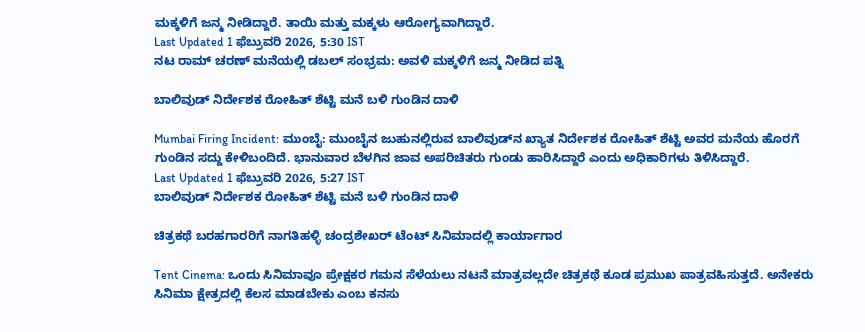ಮಕ್ಕಳಿಗೆ ಜನ್ಮ ನೀಡಿದ್ದಾರೆ. ತಾಯಿ ಮತ್ತು ಮಕ್ಕಳು ಆರೋಗ್ಯವಾಗಿದ್ದಾರೆ.
Last Updated 1 ಫೆಬ್ರುವರಿ 2026, 5:30 IST
ನಟ ರಾಮ್‌ ಚರಣ್‌ ಮನೆಯಲ್ಲಿ ಡಬಲ್‌ ಸಂಭ್ರಮ: ಅವಳಿ ಮಕ್ಕಳಿಗೆ ಜನ್ಮ ನೀಡಿದ ಪತ್ನಿ

ಬಾಲಿವುಡ್‌ ನಿರ್ದೇಶಕ ರೋಹಿತ್ ಶೆಟ್ಟಿ ಮನೆ ಬಳಿ ಗುಂಡಿನ ದಾಳಿ

Mumbai Firing Incident: ಮುಂಬೈ: ಮುಂಬೈನ ಜುಹುನಲ್ಲಿರುವ ಬಾಲಿವುಡ್‌ನ ಖ್ಯಾತ ನಿರ್ದೇಶಕ ರೋಹಿತ್ ಶೆಟ್ಟಿ ಅವರ ಮನೆಯ ಹೊರಗೆ ಗುಂಡಿನ ಸದ್ದು ಕೇಳಿಬಂದಿದೆ. ಭಾನುವಾರ ಬೆಳಗಿನ ಜಾವ ಅಪರಿಚಿತರು ಗುಂಡು ಹಾರಿಸಿದ್ದಾರೆ ಎಂದು ಅಧಿಕಾರಿಗಳು ತಿಳಿಸಿದ್ದಾರೆ.
Last Updated 1 ಫೆಬ್ರುವರಿ 2026, 5:27 IST
ಬಾಲಿವುಡ್‌ ನಿರ್ದೇಶಕ ರೋಹಿತ್ ಶೆಟ್ಟಿ ಮನೆ ಬಳಿ ಗುಂಡಿನ ದಾಳಿ

ಚಿತ್ರಕಥೆ ಬರಹಗಾರರಿಗೆ ನಾಗತಿಹಳ್ಳಿ ಚಂದ್ರಶೇಖರ್ ಟೆಂಟ್ ಸಿನಿಮಾದಲ್ಲಿ ಕಾರ್ಯಾಗಾರ

Tent Cinema: ಒಂದು ಸಿನಿಮಾವೂ ಪ್ರೇಕ್ಷಕರ ಗಮನ ಸೆಳೆಯಲು ನಟನೆ ಮಾತ್ರವಲ್ಲದೇ ಚಿತ್ರಕಥೆ ಕೂಡ ಪ್ರಮುಖ ಪಾತ್ರವಹಿಸುತ್ತದೆ. ಅನೇಕರು ಸಿನಿಮಾ ಕ್ಷೇತ್ರದಲ್ಲಿ ಕೆಲಸ ಮಾಡಬೇಕು ಎಂಬ ಕನಸು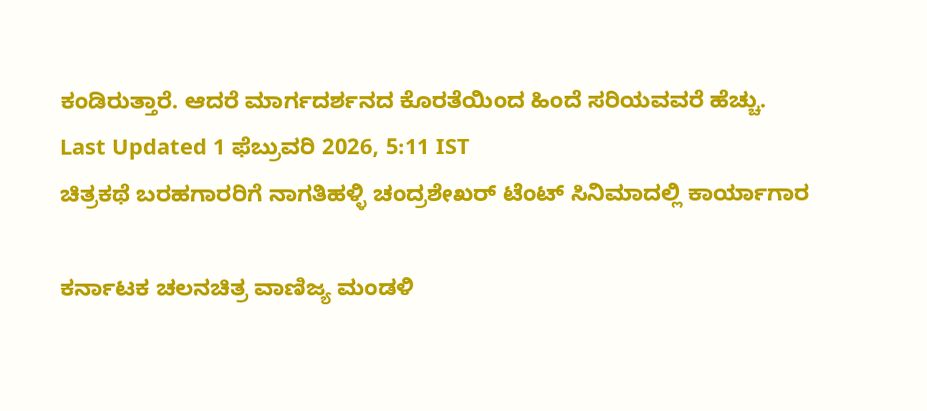ಕಂಡಿರುತ್ತಾರೆ. ಆದರೆ ಮಾರ್ಗದರ್ಶನದ ಕೊರತೆಯಿಂದ ಹಿಂದೆ ಸರಿಯವವರೆ ಹೆಚ್ಚು.
Last Updated 1 ಫೆಬ್ರುವರಿ 2026, 5:11 IST
ಚಿತ್ರಕಥೆ ಬರಹಗಾರರಿಗೆ ನಾಗತಿಹಳ್ಳಿ ಚಂದ್ರಶೇಖರ್ ಟೆಂಟ್ ಸಿನಿಮಾದಲ್ಲಿ ಕಾರ್ಯಾಗಾರ

ಕರ್ನಾಟಕ ಚಲನಚಿತ್ರ ವಾಣಿಜ್ಯ ಮಂಡಳಿ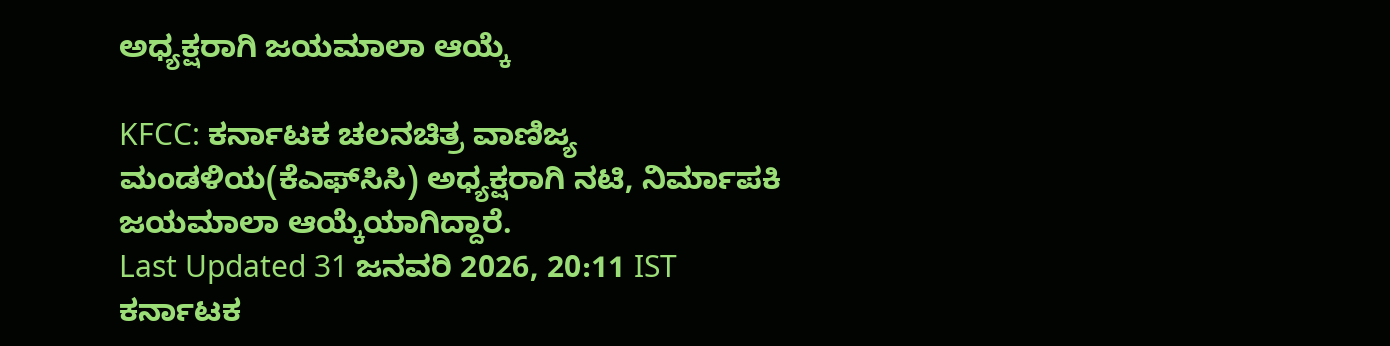ಅಧ್ಯಕ್ಷರಾಗಿ ಜಯಮಾಲಾ ಆಯ್ಕೆ

KFCC: ಕರ್ನಾಟಕ ಚಲನಚಿತ್ರ ವಾಣಿಜ್ಯ ಮಂಡಳಿಯ(ಕೆಎಫ್‌ಸಿಸಿ) ಅಧ್ಯಕ್ಷರಾಗಿ ನಟಿ, ನಿರ್ಮಾಪಕಿ ಜಯಮಾಲಾ ಆಯ್ಕೆಯಾಗಿದ್ದಾರೆ.
Last Updated 31 ಜನವರಿ 2026, 20:11 IST
ಕರ್ನಾಟಕ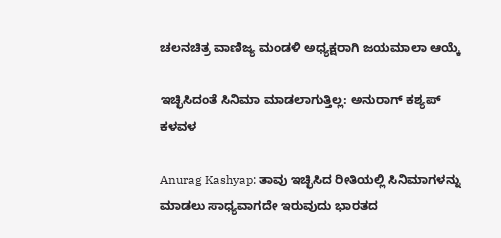ಚಲನಚಿತ್ರ ವಾಣಿಜ್ಯ ಮಂಡಳಿ ಅಧ್ಯಕ್ಷರಾಗಿ ಜಯಮಾಲಾ ಆಯ್ಕೆ

ಇಚ್ಛಿಸಿದಂತೆ ಸಿನಿಮಾ ಮಾಡಲಾಗುತ್ತಿಲ್ಲ: ಅನುರಾಗ್‌ ಕಶ್ಯಪ್‌ ಕಳವಳ

Anurag Kashyap: ತಾವು ಇಚ್ಛಿಸಿದ ರೀತಿಯಲ್ಲಿ ಸಿನಿಮಾಗಳನ್ನು ಮಾಡಲು ಸಾಧ್ಯವಾಗದೇ ಇರುವುದು ಭಾರತದ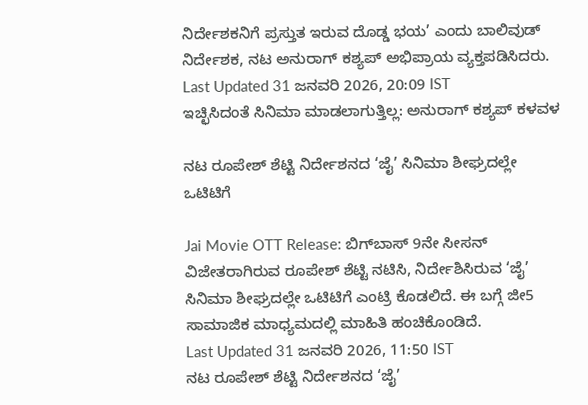ನಿರ್ದೇಶಕನಿಗೆ ಪ್ರಸ್ತುತ ಇರುವ ದೊಡ್ಡ ಭಯ’ ಎಂದು ಬಾಲಿವುಡ್‌ ನಿರ್ದೇಶಕ, ನಟ ಅನುರಾಗ್‌ ಕಶ್ಯಪ್‌ ಅಭಿಪ್ರಾಯ ವ್ಯಕ್ತಪಡಿಸಿದರು.
Last Updated 31 ಜನವರಿ 2026, 20:09 IST
ಇಚ್ಛಿಸಿದಂತೆ ಸಿನಿಮಾ ಮಾಡಲಾಗುತ್ತಿಲ್ಲ: ಅನುರಾಗ್‌ ಕಶ್ಯಪ್‌ ಕಳವಳ

ನಟ ರೂಪೇಶ್ ಶೆಟ್ಟಿ ನಿರ್ದೇಶನದ ‘ಜೈ’ ಸಿನಿಮಾ ಶೀಘ್ರದಲ್ಲೇ ಒಟಿಟಿಗೆ

Jai Movie OTT Release: ಬಿಗ್‌ಬಾಸ್‌ 9ನೇ ಸೀಸನ್ ವಿಜೇತರಾಗಿರುವ ರೂಪೇಶ್ ಶೆಟ್ಟಿ ನಟಿಸಿ, ನಿರ್ದೇಶಿಸಿರುವ ‘ಜೈ’ ಸಿನಿಮಾ ಶೀಘ್ರದಲ್ಲೇ ಒಟಿಟಿಗೆ ಎಂಟ್ರಿ ಕೊಡಲಿದೆ. ಈ ಬಗ್ಗೆ ಜೀ5 ಸಾಮಾಜಿಕ ಮಾಧ್ಯಮದಲ್ಲಿ ಮಾಹಿತಿ ಹಂಚಿಕೊಂಡಿದೆ.
Last Updated 31 ಜನವರಿ 2026, 11:50 IST
ನಟ ರೂಪೇಶ್ ಶೆಟ್ಟಿ ನಿರ್ದೇಶನದ ‘ಜೈ’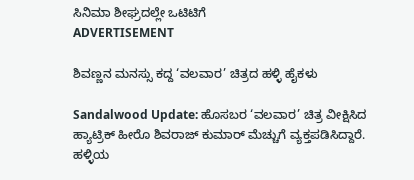ಸಿನಿಮಾ ಶೀಘ್ರದಲ್ಲೇ ಒಟಿಟಿಗೆ
ADVERTISEMENT

ಶಿವಣ್ಣನ ಮನಸ್ಸು ಕದ್ದ ‘ವಲವಾರ’ ಚಿತ್ರದ ಹಳ್ಳಿ ಹೈಕಳು

Sandalwood Update: ಹೊಸಬರ ‘ವಲವಾರ’ ಚಿತ್ರ ವೀಕ್ಷಿಸಿದ ಹ್ಯಾಟ್ರಿಕ್ ಹೀರೊ ಶಿವರಾಜ್‌ ಕುಮಾರ್‌ ಮೆಚ್ಚುಗೆ ವ್ಯಕ್ತಪಡಿಸಿದ್ದಾರೆ. ಹಳ್ಳಿಯ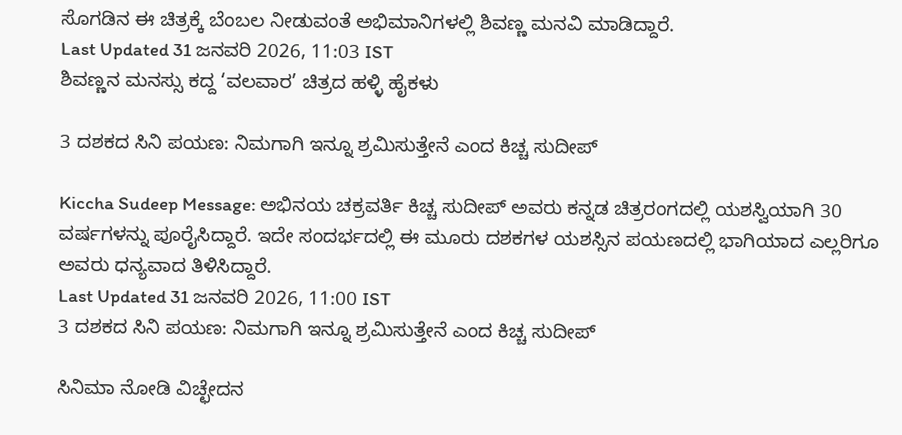ಸೊಗಡಿನ ಈ ಚಿತ್ರಕ್ಕೆ ಬೆಂಬಲ ನೀಡುವಂತೆ ಅಭಿಮಾನಿಗಳಲ್ಲಿ ಶಿವಣ್ಣ ಮನವಿ ಮಾಡಿದ್ದಾರೆ.
Last Updated 31 ಜನವರಿ 2026, 11:03 IST
ಶಿವಣ್ಣನ ಮನಸ್ಸು ಕದ್ದ ‘ವಲವಾರ’ ಚಿತ್ರದ ಹಳ್ಳಿ ಹೈಕಳು

3 ದಶಕದ ಸಿನಿ ಪಯಣ: ನಿಮಗಾಗಿ ಇನ್ನೂ ಶ್ರಮಿಸುತ್ತೇನೆ ಎಂದ ಕಿಚ್ಚ ಸುದೀಪ್

Kiccha Sudeep Message: ಅಭಿನಯ ಚಕ್ರವರ್ತಿ ಕಿಚ್ಚ ಸುದೀಪ್ ಅವರು ಕನ್ನಡ ಚಿತ್ರರಂಗದಲ್ಲಿ ಯಶಸ್ವಿಯಾಗಿ 30 ವರ್ಷಗಳನ್ನು ಪೂರೈಸಿದ್ದಾರೆ. ಇದೇ ಸಂದರ್ಭದಲ್ಲಿ ಈ ಮೂರು ದಶಕಗಳ ಯಶಸ್ಸಿನ ಪಯಣದಲ್ಲಿ ಭಾಗಿಯಾದ ಎಲ್ಲರಿಗೂ ಅವರು ಧನ್ಯವಾದ ತಿಳಿಸಿದ್ದಾರೆ.
Last Updated 31 ಜನವರಿ 2026, 11:00 IST
3 ದಶಕದ ಸಿನಿ ಪಯಣ: ನಿಮಗಾಗಿ ಇನ್ನೂ ಶ್ರಮಿಸುತ್ತೇನೆ ಎಂದ ಕಿಚ್ಚ ಸುದೀಪ್

ಸಿನಿಮಾ ನೋಡಿ ವಿಚ್ಛೇದನ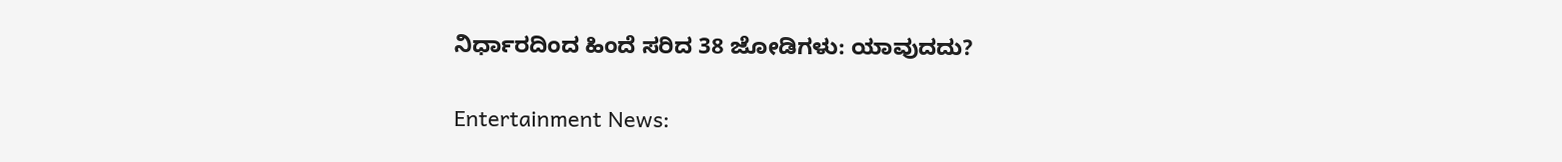ನಿರ್ಧಾರದಿಂದ ಹಿಂದೆ ಸರಿದ 38 ಜೋಡಿಗಳು: ಯಾವುದದು?

Entertainment News: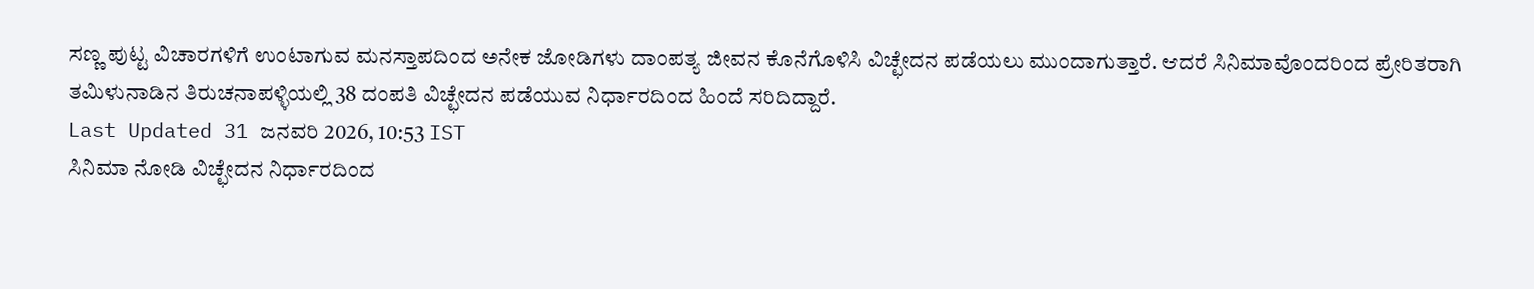ಸಣ್ಣ ಪುಟ್ಟ ವಿಚಾರಗಳಿಗೆ ಉಂಟಾಗುವ ಮನಸ್ತಾಪದಿಂದ ಅನೇಕ ಜೋಡಿಗಳು ದಾಂಪತ್ಯ ಜೀವನ ಕೊನೆಗೊಳಿಸಿ ವಿಚ್ಛೇದನ ಪಡೆಯಲು ಮುಂದಾಗುತ್ತಾರೆ. ಆದರೆ ಸಿನಿಮಾವೊಂದರಿಂದ ಪ್ರೇರಿತರಾಗಿ ತಮಿಳುನಾಡಿನ ತಿರುಚನಾಪಳ್ಳಿಯಲ್ಲಿ 38 ದಂಪತಿ ವಿಚ್ಛೇದನ ಪಡೆಯುವ ನಿರ್ಧಾರದಿಂದ ಹಿಂದೆ ಸರಿದಿದ್ದಾರೆ.
Last Updated 31 ಜನವರಿ 2026, 10:53 IST
ಸಿನಿಮಾ ನೋಡಿ ವಿಚ್ಛೇದನ ನಿರ್ಧಾರದಿಂದ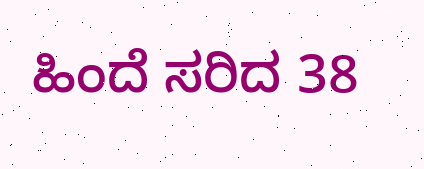ಹಿಂದೆ ಸರಿದ 38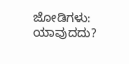ಜೋಡಿಗಳು: ಯಾವುದದು?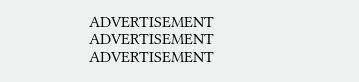ADVERTISEMENT
ADVERTISEMENT
ADVERTISEMENT